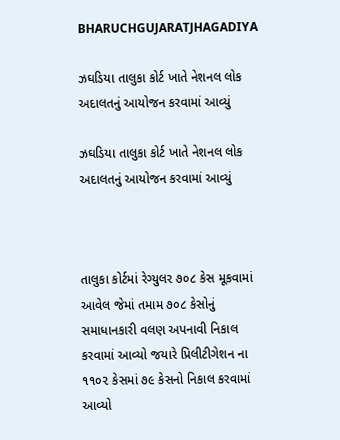BHARUCHGUJARATJHAGADIYA

ઝઘડિયા તાલુકા કોર્ટ ખાતે નેશનલ લોક અદાલતનું આયોજન કરવામાં આવ્યું

ઝઘડિયા તાલુકા કોર્ટ ખાતે નેશનલ લોક અદાલતનું આયોજન કરવામાં આવ્યું



તાલુકા કોર્ટમાં રેગ્યુલર ૭૦૮ કેસ મૂકવામાં આવેલ જેમાં તમામ ૭૦૮ કેસોનું સમાધાનકારી વલણ અપનાવી નિકાલ કરવામાં આવ્યો જયારે પ્રિલીટીગેશન ના ૧૧૦૨ કેસમાં ૭૯ કેસનો નિકાલ કરવામાં આવ્યો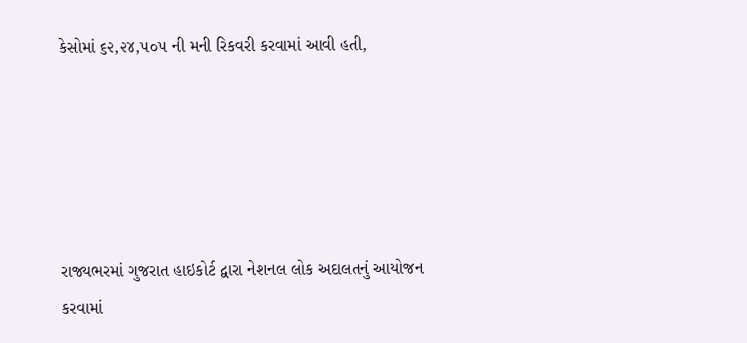કેસોમાં ૬૨,૨૪,૫૦૫ ની મની રિકવરી કરવામાં આવી હતી,





રાજ્યભરમાં ગુજરાત હાઇકોર્ટ દ્વારા નેશનલ લોક અદાલતનું આયોજન કરવામાં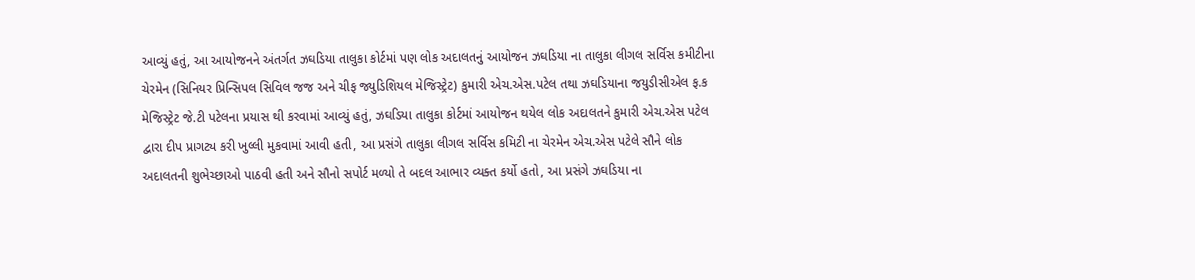આવ્યું હતું, આ આયોજનને અંતર્ગત ઝઘડિયા તાલુકા કોર્ટમાં પણ લોક અદાલતનું આયોજન ઝઘડિયા ના તાલુકા લીગલ સર્વિસ કમીટીના ચેરમેન (સિનિયર પ્રિન્સિપલ સિવિલ જજ અને ચીફ જ્યુડિશિયલ મેજિસ્ટ્રેટ) કુમારી એચ.એસ.પટેલ તથા ઝઘડિયાના જયુડીસીએલ ફ.ક મેજિસ્ટ્રેટ જે.ટી પટેલના પ્રયાસ થી કરવામાં આવ્યું હતું, ઝઘડિયા તાલુકા કોર્ટમાં આયોજન થયેલ લોક અદાલતને કુમારી એચ.એસ પટેલ દ્વારા દીપ પ્રાગટ્ય કરી ખુલ્લી મુકવામાં આવી હતી, આ પ્રસંગે તાલુકા લીગલ સર્વિસ કમિટી ના ચેરમેન એચ.એસ પટેલે સૌને લોક અદાલતની શુભેચ્છાઓ પાઠવી હતી અને સૌનો સપોર્ટ મળ્યો તે બદલ આભાર વ્યક્ત કર્યો હતો, આ પ્રસંગે ઝઘડિયા ના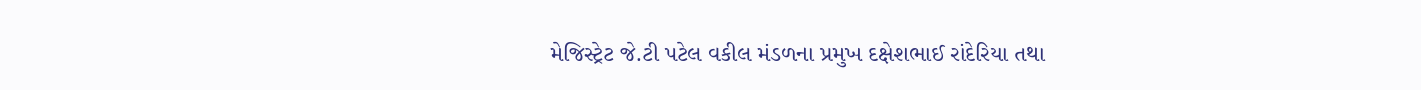મેજિસ્ટ્રેટ જે.ટી પટેલ વકીલ મંડળના પ્રમુખ દક્ષેશભાઈ રાંદેરિયા તથા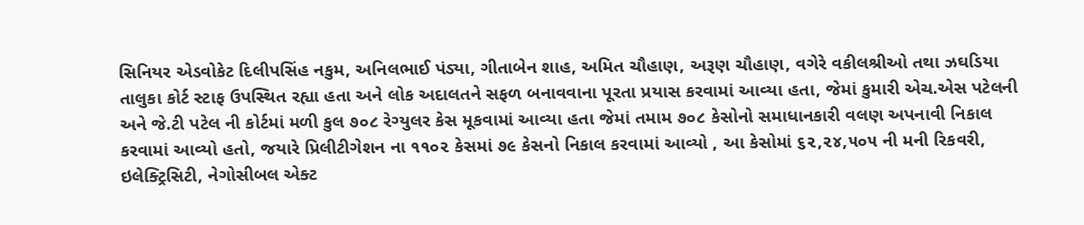સિનિયર એડવોકેટ દિલીપસિંહ નકુમ, અનિલભાઈ પંડ્યા, ગીતાબેન શાહ, અમિત ચૌહાણ, અરૂણ ચૌહાણ, વગેરે વકીલશ્રીઓ તથા ઝઘડિયા તાલુકા કોર્ટ સ્ટાફ ઉપસ્થિત રહ્યા હતા અને લોક અદાલતને સફળ બનાવવાના પૂરતા પ્રયાસ કરવામાં આવ્યા હતા, જેમાં કુમારી એચ.એસ પટેલની અને જે.ટી પટેલ ની કોર્ટમાં મળી કુલ ૭૦૮ રેગ્યુલર કેસ મૂકવામાં આવ્યા હતા જેમાં તમામ ૭૦૮ કેસોનો સમાધાનકારી વલણ અપનાવી નિકાલ કરવામાં આવ્યો હતો, જયારે પ્રિલીટીગેશન ના ૧૧૦૨ કેસમાં ૭૯ કેસનો નિકાલ કરવામાં આવ્યો , આ કેસોમાં ૬૨,૨૪,૫૦૫ ની મની રિકવરી, ઇલેક્ટ્રિસિટી, નેગોસીબલ એક્ટ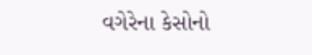વગેરેના કેસોનો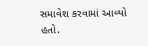સમાવેશ કરવામાં આવ્યો હતો.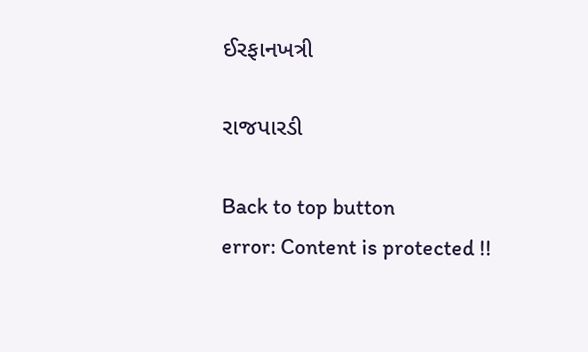ઈરફાનખત્રી

રાજપારડી

Back to top button
error: Content is protected !!